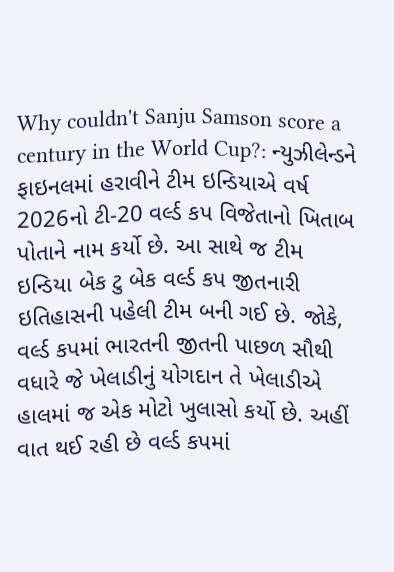Why couldn't Sanju Samson score a century in the World Cup?: ન્યુઝીલેન્ડને ફાઇનલમાં હરાવીને ટીમ ઇન્ડિયાએ વર્ષ 2026નો ટી-20 વર્લ્ડ કપ વિજેતાનો ખિતાબ પોતાને નામ કર્યો છે. આ સાથે જ ટીમ ઇન્ડિયા બેક ટુ બેક વર્લ્ડ કપ જીતનારી ઇતિહાસની પહેલી ટીમ બની ગઈ છે. જોકે, વર્લ્ડ કપમાં ભારતની જીતની પાછળ સૌથી વધારે જે ખેલાડીનું યોગદાન તે ખેલાડીએ હાલમાં જ એક મોટો ખુલાસો કર્યો છે. અહીં વાત થઈ રહી છે વર્લ્ડ કપમાં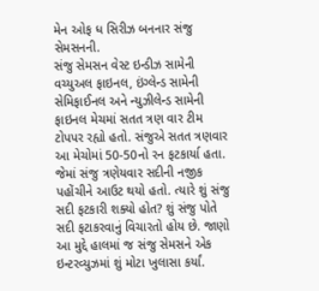મેન ઓફ ધ સિરીઝ બનનાર સંજુ સેમસનની.
સંજુ સેમસન વેસ્ટ ઇન્ડીઝ સામેની વચ્યુઅલ ફાઇનલ, ઇંગ્લેન્ડ સામેની સેમિફાઈનલ અને ન્યુઝીલેન્ડ સામેની ફાઇનલ મેચમાં સતત ત્રણ વાર ટીમ ટોપપર રહ્યો હતો. સંજુએ સતત ત્રણવાર આ મેચોમાં 50-50નો રન ફટકાર્યા હતા. જેમાં સંજુ ત્રણેયવાર સદીની નજીક પહોંચીને આઉટ થયો હતો. ત્યારે શું સંજુ સદી ફટકારી શક્યો હોત? શું સંજુ પોતે સદી ફટાકરવાનું વિચારતો હોય છે. જાણો આ મુદ્દે હાલમાં જ સંજુ સેમસને એક ઇન્ટરવ્યુઝમાં શું મોટા ખુલાસા કર્યાં.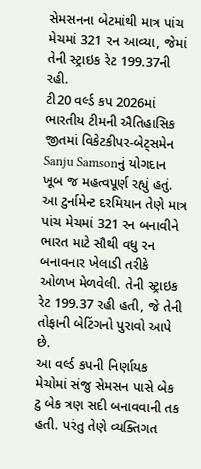સેમસનના બેટમાંથી માત્ર પાંચ મેચમાં 321 રન આવ્યા, જેમાં તેની સ્ટ્રાઇક રેટ 199.37ની રહી.
ટી20 વર્લ્ડ કપ 2026માં ભારતીય ટીમની ઐતિહાસિક જીતમાં વિકેટકીપર-બેટ્સમેન Sanju Samsonનું યોગદાન ખૂબ જ મહત્વપૂર્ણ રહ્યું હતું. આ ટુર્નામેન્ટ દરમિયાન તેણે માત્ર પાંચ મેચમાં 321 રન બનાવીને ભારત માટે સૌથી વધુ રન બનાવનાર ખેલાડી તરીકે ઓળખ મેળવેલી. તેની સ્ટ્રાઇક રેટ 199.37 રહી હતી, જે તેની તોફાની બેટિંગનો પુરાવો આપે છે.
આ વર્લ્ડ કપની નિર્ણાયક મેચોમાં સંજુ સેમસન પાસે બેક ટુ બેક ત્રણ સદી બનાવવાની તક હતી. પરંતુ તેણે વ્યક્તિગત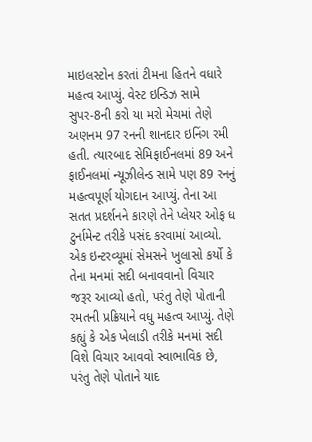માઇલસ્ટોન કરતાં ટીમના હિતને વધારે મહત્વ આપ્યું. વેસ્ટ ઇન્ડિઝ સામે સુપર-8ની કરો યા મરો મેચમાં તેણે અણનમ 97 રનની શાનદાર ઇનિંગ રમી હતી. ત્યારબાદ સેમિફાઈનલમાં 89 અને ફાઈનલમાં ન્યૂઝીલેન્ડ સામે પણ 89 રનનું મહત્વપૂર્ણ યોગદાન આપ્યું. તેના આ સતત પ્રદર્શનને કારણે તેને પ્લેયર ઓફ ધ ટુર્નામેન્ટ તરીકે પસંદ કરવામાં આવ્યો.
એક ઇન્ટરવ્યૂમાં સેમસને ખુલાસો કર્યો કે તેના મનમાં સદી બનાવવાનો વિચાર જરૂર આવ્યો હતો, પરંતુ તેણે પોતાની રમતની પ્રક્રિયાને વધુ મહત્વ આપ્યું. તેણે કહ્યું કે એક ખેલાડી તરીકે મનમાં સદી વિશે વિચાર આવવો સ્વાભાવિક છે, પરંતુ તેણે પોતાને યાદ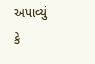અપાવ્યું કે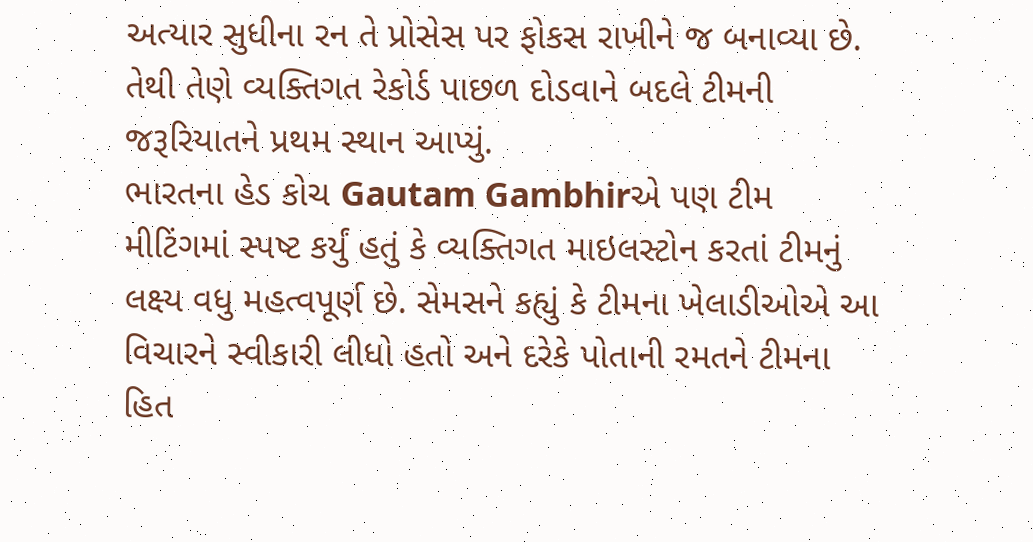અત્યાર સુધીના રન તે પ્રોસેસ પર ફોકસ રાખીને જ બનાવ્યા છે. તેથી તેણે વ્યક્તિગત રેકોર્ડ પાછળ દોડવાને બદલે ટીમની જરૂરિયાતને પ્રથમ સ્થાન આપ્યું.
ભારતના હેડ કોચ Gautam Gambhirએ પણ ટીમ મીટિંગમાં સ્પષ્ટ કર્યું હતું કે વ્યક્તિગત માઇલસ્ટોન કરતાં ટીમનું લક્ષ્ય વધુ મહત્વપૂર્ણ છે. સેમસને કહ્યું કે ટીમના ખેલાડીઓએ આ વિચારને સ્વીકારી લીધો હતો અને દરેકે પોતાની રમતને ટીમના હિત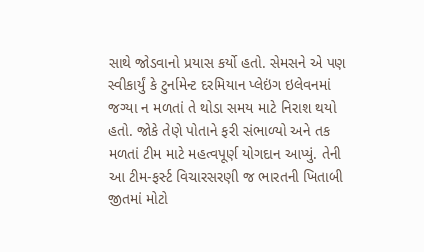સાથે જોડવાનો પ્રયાસ કર્યો હતો. સેમસને એ પણ સ્વીકાર્યું કે ટુર્નામેન્ટ દરમિયાન પ્લેઇંગ ઇલેવનમાં જગ્યા ન મળતાં તે થોડા સમય માટે નિરાશ થયો હતો. જોકે તેણે પોતાને ફરી સંભાળ્યો અને તક મળતાં ટીમ માટે મહત્વપૂર્ણ યોગદાન આપ્યું. તેની આ ટીમ-ફર્સ્ટ વિચારસરણી જ ભારતની ખિતાબી જીતમાં મોટો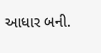આધાર બની.